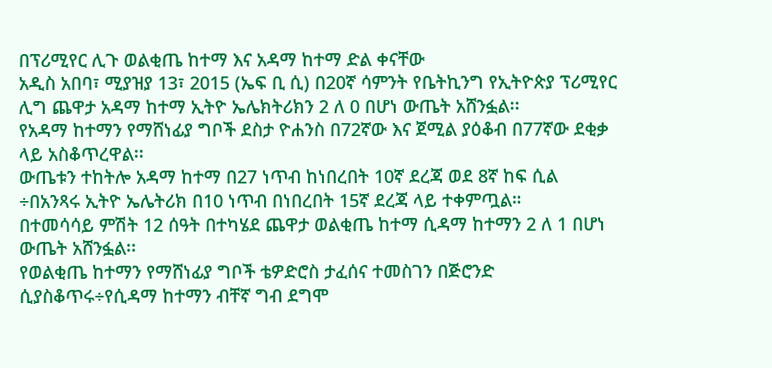በፕሪሚየር ሊጉ ወልቂጤ ከተማ እና አዳማ ከተማ ድል ቀናቸው
አዲስ አበባ፣ ሚያዝያ 13፣ 2015 (ኤፍ ቢ ሲ) በ20ኛ ሳምንት የቤትኪንግ የኢትዮጵያ ፕሪሚየር ሊግ ጨዋታ አዳማ ከተማ ኢትዮ ኤሌክትሪክን 2 ለ 0 በሆነ ውጤት አሸንፏል፡፡
የአዳማ ከተማን የማሸነፊያ ግቦች ደስታ ዮሐንስ በ72ኛው እና ጀሚል ያዕቆብ በ77ኛው ደቂቃ ላይ አስቆጥረዋል፡፡
ውጤቱን ተከትሎ አዳማ ከተማ በ27 ነጥብ ከነበረበት 10ኛ ደረጃ ወደ 8ኛ ከፍ ሲል ÷በአንጻሩ ኢትዮ ኤሌትሪክ በ10 ነጥብ በነበረበት 15ኛ ደረጃ ላይ ተቀምጧል።
በተመሳሳይ ምሽት 12 ሰዓት በተካሄደ ጨዋታ ወልቂጤ ከተማ ሲዳማ ከተማን 2 ለ 1 በሆነ ውጤት አሸንፏል፡፡
የወልቂጤ ከተማን የማሸነፊያ ግቦች ቴዎድሮስ ታፈሰና ተመስገን በጅሮንድ ሲያስቆጥሩ÷የሲዳማ ከተማን ብቸኛ ግብ ደግሞ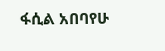ፋሲል አበባየሁ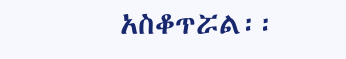አስቆጥሯል፡፡